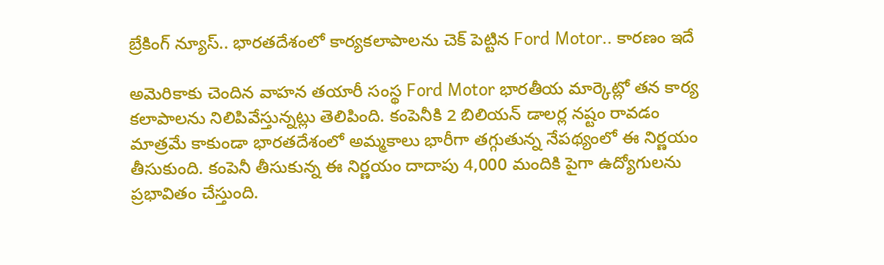బ్రేకింగ్ న్యూస్.. భారతదేశంలో కార్యకలాపాలను చెక్ పెట్టిన Ford Motor.. కారణం ఇదే

అమెరికాకు చెందిన వాహన తయారీ సంస్థ Ford Motor భారతీయ మార్కెట్లో తన కార్య కలాపాలను నిలిపివేస్తున్నట్లు తెలిపింది. కంపెనీకి 2 బిలియన్ డాలర్ల నష్టం రావడం మాత్రమే కాకుండా భారతదేశంలో అమ్మకాలు భారీగా తగ్గుతున్న నేపథ్యంలో ఈ నిర్ణయం తీసుకుంది. కంపెనీ తీసుకున్న ఈ నిర్ణయం దాదాపు 4,000 మందికి పైగా ఉద్యోగులను ప్రభావితం చేస్తుంది.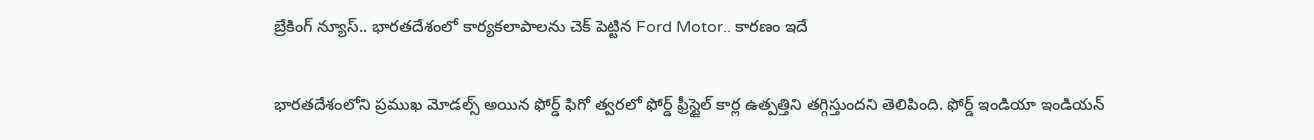బ్రేకింగ్ న్యూస్.. భారతదేశంలో కార్యకలాపాలను చెక్ పెట్టిన Ford Motor.. కారణం ఇదే

భారతదేశంలోని ప్రముఖ మోడల్స్ అయిన ఫోర్డ్ ఫిగో త్వరలో ఫోర్డ్ ఫ్రీస్టైల్ కార్ల ఉత్పత్తిని తగ్గిస్తుందని తెలిపింది. ఫోర్డ్ ఇండియా ఇండియన్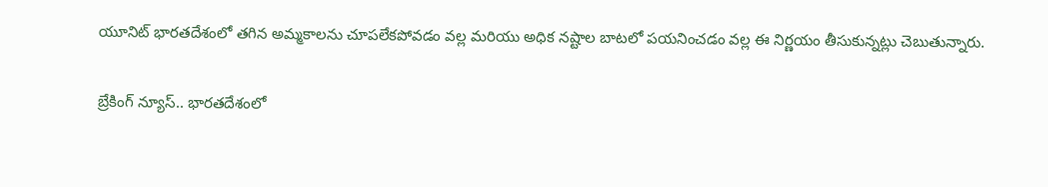యూనిట్ భారతదేశంలో తగిన అమ్మకాలను చూపలేకపోవడం వల్ల మరియు అధిక నష్టాల బాటలో పయనించడం వల్ల ఈ నిర్ణయం తీసుకున్నట్లు చెబుతున్నారు.

బ్రేకింగ్ న్యూస్.. భారతదేశంలో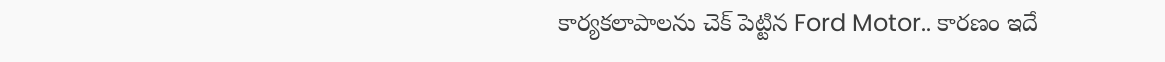కార్యకలాపాలను చెక్ పెట్టిన Ford Motor.. కారణం ఇదే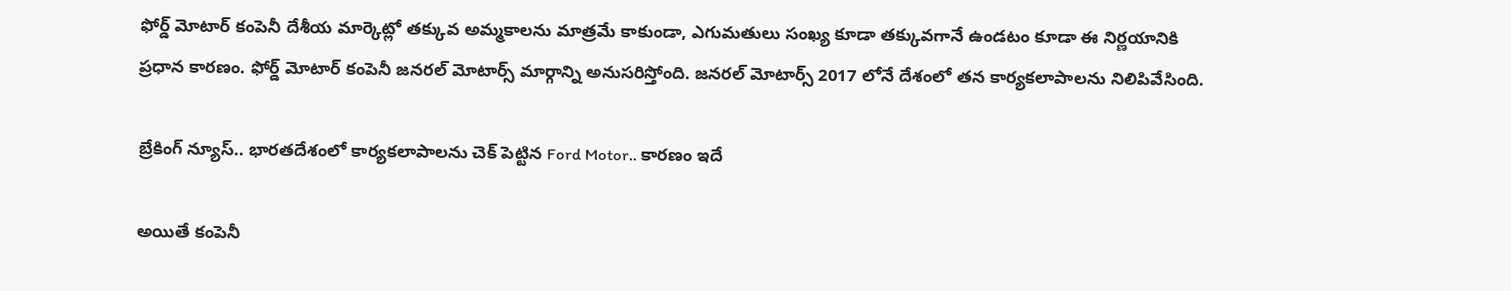ఫోర్డ్ మోటార్ కంపెనీ దేశీయ మార్కెట్లో తక్కువ అమ్మకాలను మాత్రమే కాకుండా, ఎగుమతులు సంఖ్య కూడా తక్కువగానే ఉండటం కూడా ఈ నిర్ణయానికి ప్రధాన కారణం. ఫోర్డ్ మోటార్ కంపెనీ జనరల్ మోటార్స్ మార్గాన్ని అనుసరిస్తోంది. జనరల్ మోటార్స్ 2017 లోనే దేశంలో తన కార్యకలాపాలను నిలిపివేసింది.

బ్రేకింగ్ న్యూస్.. భారతదేశంలో కార్యకలాపాలను చెక్ పెట్టిన Ford Motor.. కారణం ఇదే

అయితే కంపెనీ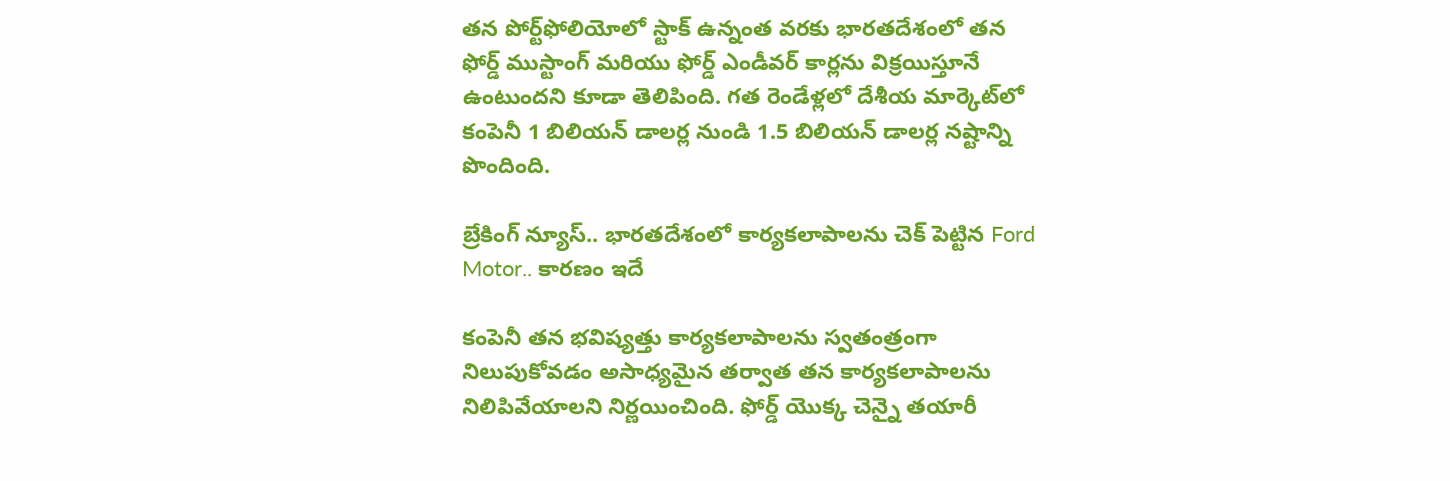తన పోర్ట్‌ఫోలియోలో స్టాక్ ఉన్నంత వరకు భారతదేశంలో తన ఫోర్డ్ ముస్టాంగ్ మరియు ఫోర్డ్ ఎండీవర్ కార్లను విక్రయిస్తూనే ఉంటుందని కూడా తెలిపింది. గత రెండేళ్లలో దేశీయ మార్కెట్‌లో కంపెనీ 1 బిలియన్ డాలర్ల నుండి 1.5 బిలియన్ డాలర్ల నష్టాన్ని పొందింది.

బ్రేకింగ్ న్యూస్.. భారతదేశంలో కార్యకలాపాలను చెక్ పెట్టిన Ford Motor.. కారణం ఇదే

కంపెనీ తన భవిష్యత్తు కార్యకలాపాలను స్వతంత్రంగా నిలుపుకోవడం అసాధ్యమైన తర్వాత తన కార్యకలాపాలను నిలిపివేయాలని నిర్ణయించింది. ఫోర్డ్ యొక్క చెన్నై తయారీ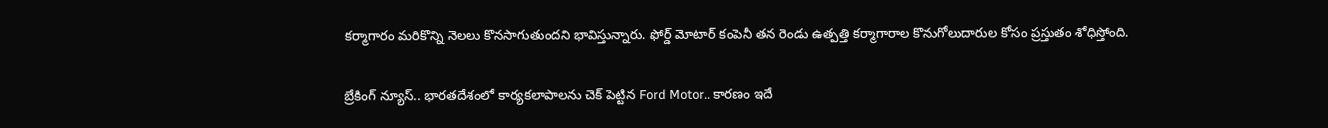కర్మాగారం మరికొన్ని నెలలు కొనసాగుతుందని భావిస్తున్నారు. ఫోర్డ్ మోటార్ కంపెనీ తన రెండు ఉత్పత్తి కర్మాగారాల కొనుగోలుదారుల కోసం ప్రస్తుతం శోధిస్తోంది.

బ్రేకింగ్ న్యూస్.. భారతదేశంలో కార్యకలాపాలను చెక్ పెట్టిన Ford Motor.. కారణం ఇదే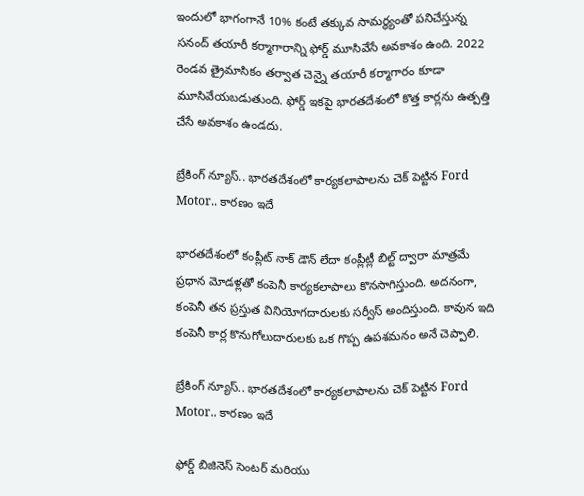ఇందులో భాగంగానే 10% కంటే తక్కువ సామర్థ్యంతో పనిచేస్తున్న సనంద్ తయారీ కర్మాగారాన్ని ఫోర్డ్ మూసివేసే అవకాశం ఉంది. 2022 రెండవ త్రైమాసికం తర్వాత చెన్నై తయారీ కర్మాగారం కూడా మూసివేయబడుతుంది. ఫోర్డ్ ఇకపై భారతదేశంలో కొత్త కార్లను ఉత్పత్తి చేసే అవకాశం ఉండదు.

బ్రేకింగ్ న్యూస్.. భారతదేశంలో కార్యకలాపాలను చెక్ పెట్టిన Ford Motor.. కారణం ఇదే

భారతదేశంలో కంప్లీట్ నాక్ డౌన్ లేదా కంప్లీట్లీ బిల్ట్ ద్వారా మాత్రమే ప్రధాన మోడళ్లతో కంపెనీ కార్యకలాపాలు కొనసాగిస్తుంది. అదనంగా, కంపెనీ తన ప్రస్తుత వినియోగదారులకు సర్వీస్ అందిస్తుంది. కావున ఇది కంపెనీ కార్ల కొనుగోలుదారులకు ఒక గొప్ప ఉపశమనం అనే చెప్పాలి.

బ్రేకింగ్ న్యూస్.. భారతదేశంలో కార్యకలాపాలను చెక్ పెట్టిన Ford Motor.. కారణం ఇదే

ఫోర్డ్ బిజినెస్ సెంటర్ మరియు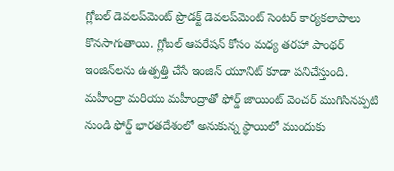గ్లోబల్ డెవలప్‌మెంట్ ప్రొడక్ట్ డెవలప్‌మెంట్ సెంటర్ కార్యకలాపాలు కొనసాగుతాయి. గ్లోబల్ ఆపరేషన్ కోసం మధ్య తరహా పాంథర్ ఇంజిన్‌లను ఉత్పత్తి చేసే ఇంజిన్ యూనిట్ కూడా పనిచేస్తుంది. మహీంద్రా మరియు మహీంద్రాతో ఫోర్డ్ జాయింట్ వెంచర్ ముగిసినప్పటి నుండి ఫోర్డ్ భారతదేశంలో అనుకున్న స్థాయిలో ముందుకు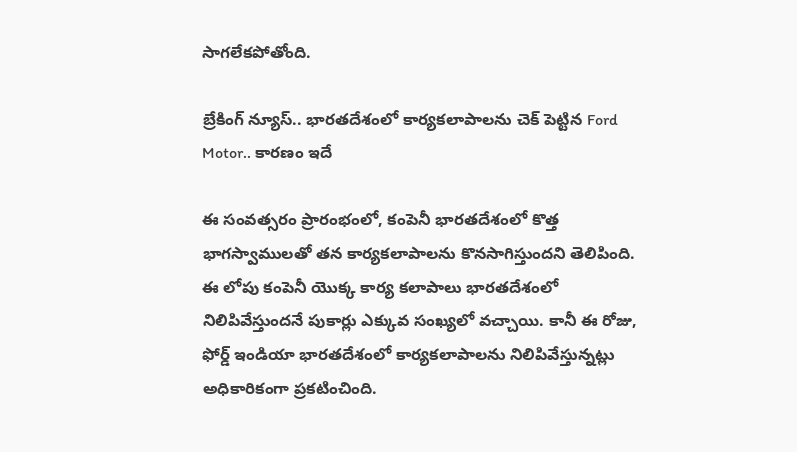సాగలేకపోతోంది.

బ్రేకింగ్ న్యూస్.. భారతదేశంలో కార్యకలాపాలను చెక్ పెట్టిన Ford Motor.. కారణం ఇదే

ఈ సంవత్సరం ప్రారంభంలో, కంపెనీ భారతదేశంలో కొత్త భాగస్వాములతో తన కార్యకలాపాలను కొనసాగిస్తుందని తెలిపింది. ఈ లోపు కంపెనీ యొక్క కార్య కలాపాలు భారతదేశంలో నిలిపివేస్తుందనే పుకార్లు ఎక్కువ సంఖ్యలో వచ్చాయి. కానీ ఈ రోజు, ఫోర్డ్ ఇండియా భారతదేశంలో కార్యకలాపాలను నిలిపివేస్తున్నట్లు అధికారికంగా ప్రకటించింది.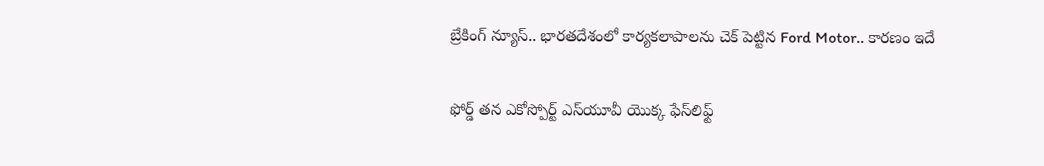బ్రేకింగ్ న్యూస్.. భారతదేశంలో కార్యకలాపాలను చెక్ పెట్టిన Ford Motor.. కారణం ఇదే

ఫోర్డ్ తన ఎకోస్పోర్ట్ ఎస్‌యూవీ యొక్క ఫేస్‌లిఫ్ట్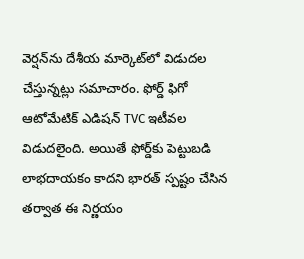వెర్షన్‌ను దేశీయ మార్కెట్‌లో విడుదల చేస్తున్నట్లు సమాచారం. ఫోర్డ్ ఫిగో ఆటోమేటిక్ ఎడిషన్ TVC ఇటీవల విడుదలైంది. అయితే ఫోర్డ్‌కు పెట్టుబడి లాభదాయకం కాదని భారత్ స్పష్టం చేసిన తర్వాత ఈ నిర్ణయం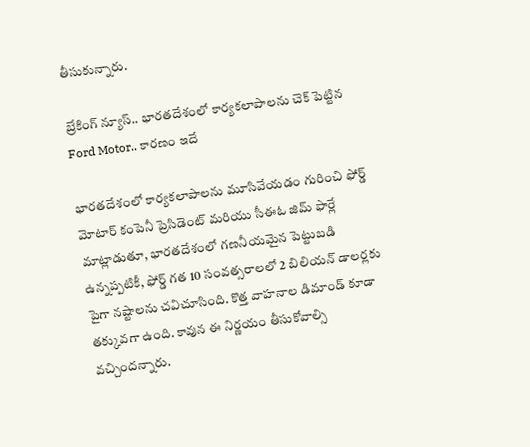తీసుకున్నారు.

బ్రేకింగ్ న్యూస్.. భారతదేశంలో కార్యకలాపాలను చెక్ పెట్టిన Ford Motor.. కారణం ఇదే

భారతదేశంలో కార్యకలాపాలను మూసివేయడం గురించి ఫోర్డ్ మోటార్ కంపెనీ ప్రెసిడెంట్ మరియు సీఈఓ జిమ్ ఫార్లే మాట్లాడుతూ, భారతదేశంలో గణనీయమైన పెట్టుబడి ఉన్నప్పటికీ, ఫోర్డ్ గత 10 సంవత్సరాలలో 2 బిలియన్ డాలర్లకు పైగా నష్టాలను చవిచూసింది. కొత్త వాహనాల డిమాండ్ కూడా తక్కువగా ఉంది. కావున ఈ నిర్ణయం తీసుకోవాల్సి వచ్చిందన్నారు.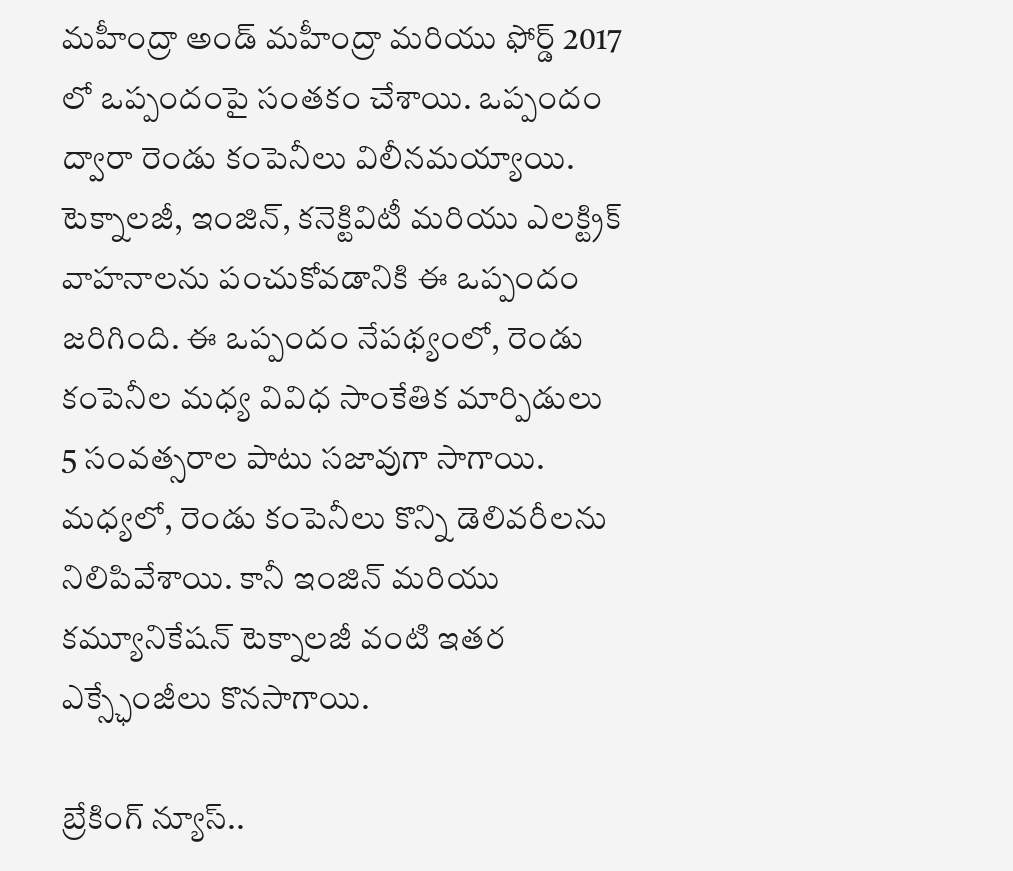మహీంద్రా అండ్ మహీంద్రా మరియు ఫోర్డ్ 2017 లో ఒప్పందంపై సంతకం చేశాయి. ఒప్పందం ద్వారా రెండు కంపెనీలు విలీనమయ్యాయి. టెక్నాలజీ, ఇంజిన్, కనెక్టివిటీ మరియు ఎలక్ట్రిక్ వాహనాలను పంచుకోవడానికి ఈ ఒప్పందం జరిగింది. ఈ ఒప్పందం నేపథ్యంలో, రెండు కంపెనీల మధ్య వివిధ సాంకేతిక మార్పిడులు 5 సంవత్సరాల పాటు సజావుగా సాగాయి. మధ్యలో, రెండు కంపెనీలు కొన్ని డెలివరీలను నిలిపివేశాయి. కానీ ఇంజిన్ మరియు కమ్యూనికేషన్ టెక్నాలజీ వంటి ఇతర ఎక్స్ఛేంజీలు కొనసాగాయి.

బ్రేకింగ్ న్యూస్..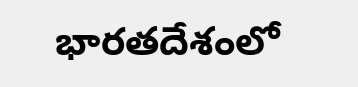భారతదేశంలో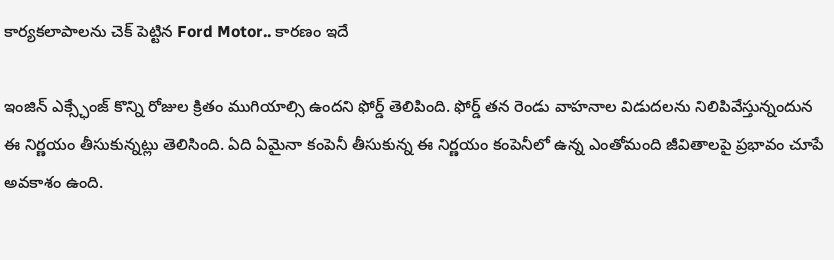కార్యకలాపాలను చెక్ పెట్టిన Ford Motor.. కారణం ఇదే

ఇంజిన్ ఎక్స్ఛేంజ్ కొన్ని రోజుల క్రితం ముగియాల్సి ఉందని ఫోర్డ్ తెలిపింది. ఫోర్డ్ తన రెండు వాహనాల విడుదలను నిలిపివేస్తున్నందున ఈ నిర్ణయం తీసుకున్నట్లు తెలిసింది. ఏది ఏమైనా కంపెనీ తీసుకున్న ఈ నిర్ణయం కంపెనీలో ఉన్న ఎంతోమంది జీవితాలపై ప్రభావం చూపే అవకాశం ఉంది.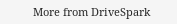More from DriveSpark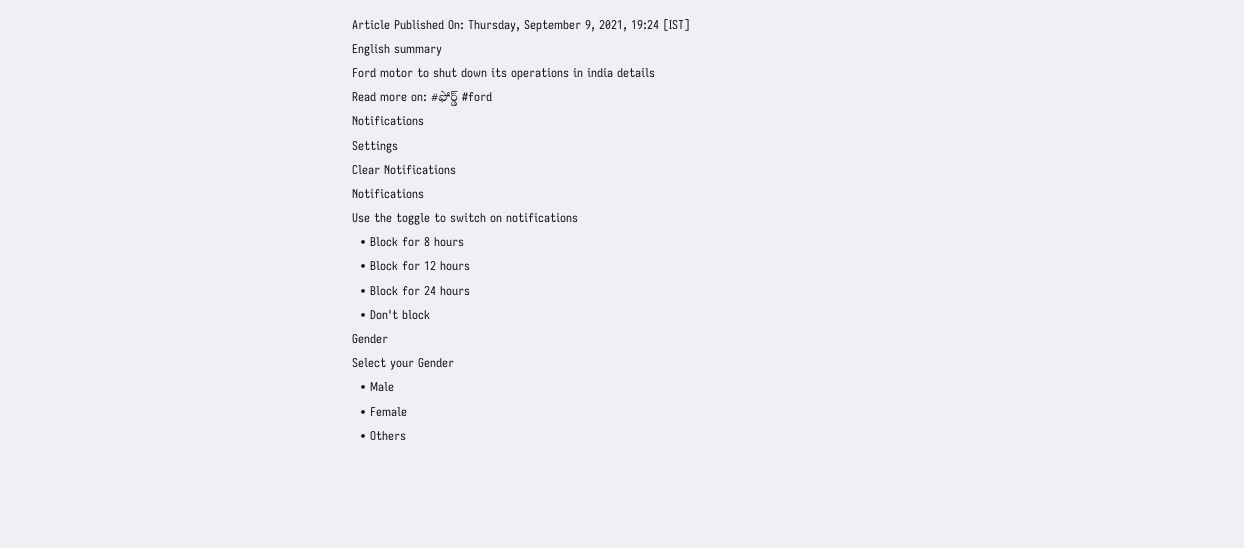Article Published On: Thursday, September 9, 2021, 19:24 [IST]
English summary
Ford motor to shut down its operations in india details
Read more on: #ఫోర్డ్ #ford
Notifications
Settings
Clear Notifications
Notifications
Use the toggle to switch on notifications
  • Block for 8 hours
  • Block for 12 hours
  • Block for 24 hours
  • Don't block
Gender
Select your Gender
  • Male
  • Female
  • Others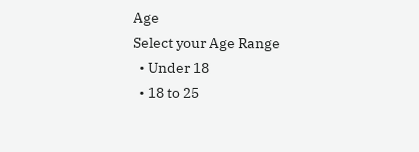Age
Select your Age Range
  • Under 18
  • 18 to 25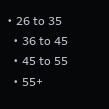• 26 to 35
  • 36 to 45
  • 45 to 55
  • 55+